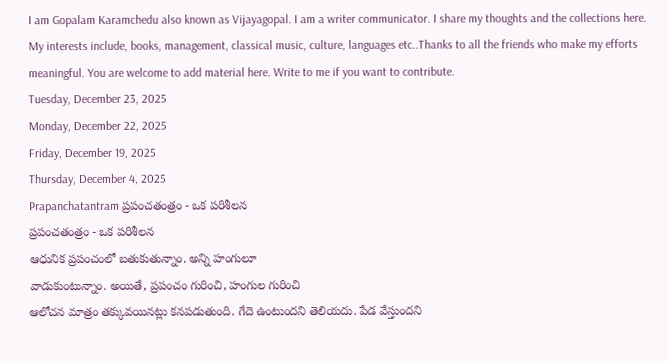I am Gopalam Karamchedu also known as Vijayagopal. I am a writer communicator. I share my thoughts and the collections here. My interests include, books, management, classical music, culture, languages etc..Thanks to all the friends who make my efforts meaningful. You are welcome to add material here. Write to me if you want to contribute.
Tuesday, December 23, 2025
Monday, December 22, 2025
Friday, December 19, 2025
Thursday, December 4, 2025
Prapanchatantram ప్రపంచతంత్రం - ఒక పరిశీలన
ప్రపంచతంత్రం - ఒక పరిశీలన
ఆధునిక ప్రపంచంలో బతుకుతున్నాం. అన్ని హంగులూ
వాడుకుంటున్నాం. అయితే, ప్రపంచం గురించి, హంగుల గురించి
ఆలోచన మాత్రం తక్కువయినట్లు కనపడుతుంది. గేదె ఉంటుందని తెలియదు. పేడ వేస్తుందని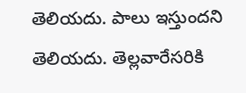తెలియదు. పాలు ఇస్తుందని తెలియదు. తెల్లవారేసరికి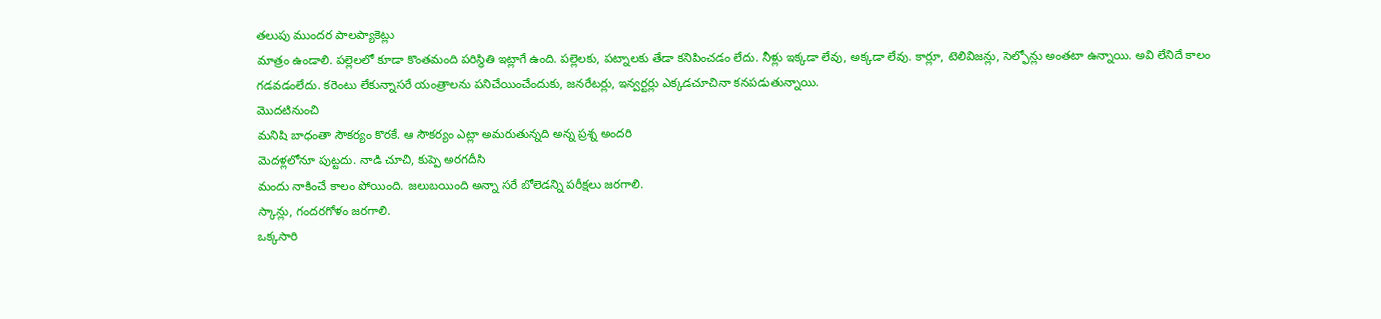తలుపు ముందర పాలప్యాకెట్లు
మాత్రం ఉండాలి. పల్లెలలో కూడా కొంతమంది పరిస్థితి ఇట్లాగే ఉంది. పల్లెలకు, పట్నాలకు తేడా కనిపించడం లేదు. నీళ్లు ఇక్కడా లేవు, అక్కడా లేవు. కార్లూ, టెలివిజన్లు, సెల్ఫోన్లు అంతటా ఉన్నాయి. అవి లేనిదే కాలం
గడవడంలేదు. కరెంటు లేకున్నాసరే యంత్రాలను పనిచేయించేందుకు, జనరేటర్లు, ఇన్వర్టర్లు ఎక్కడచూచినా కనపడుతున్నాయి.
మొదటినుంచి
మనిషి బాధంతా సౌకర్యం కొరకే. ఆ సౌకర్యం ఎట్లా అమరుతున్నది అన్న ప్రశ్న అందరి
మెదళ్లలోనూ పుట్టదు. నాడి చూచి, కుప్పె అరగదీసి
మందు నాకించే కాలం పోయింది. జలుబయింది అన్నా సరే బోలెడన్ని పరీక్షలు జరగాలి.
స్కాన్లు, గందరగోళం జరగాలి.
ఒక్కసారి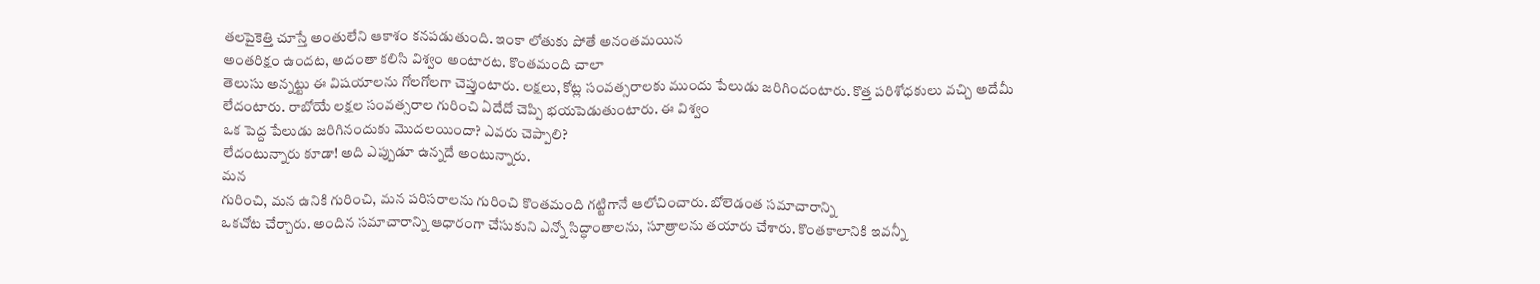తలపైకెత్తి చూస్తే అంతులేని ఆకాశం కనపడుతుంది. ఇంకా లోతుకు పోతే అనంతమయిన
అంతరిక్షం ఉందట, అదంతా కలిసి విశ్వం అంటారట. కొంతమంది చాలా
తెలుసు అన్నట్టు ఈ విషయాలను గోలగోలగా చెప్తుంటారు. లక్షలు, కోట్ల సంవత్సరాలకు ముందు పేలుడు జరిగిందంటారు. కొత్త పరిశోధకులు వచ్చి అదేమీ
లేదంటారు. రాబోయే లక్షల సంవత్సరాల గురించి ఏదేదో చెప్పి భయపెడుతుంటారు. ఈ విశ్వం
ఒక పెద్ద పేలుడు జరిగినందుకు మొదలయిందా? ఎవరు చెప్పాలి?
లేదంటున్నారు కూడా! అది ఎప్పుడూ ఉన్నదే అంటున్నారు.
మన
గురించి, మన ఉనికి గురించి, మన పరిసరాలను గురించి కొంతమంది గట్టిగానే ఆలోచించారు. బోలెడంత సమాచారాన్ని
ఒకచోట చేర్చారు. అందిన సమాచారాన్ని ఆధారంగా చేసుకుని ఎన్నో సిద్ధాంతాలను, సూత్రాలను తయారు చేశారు. కొంతకాలానికి ఇవన్నీ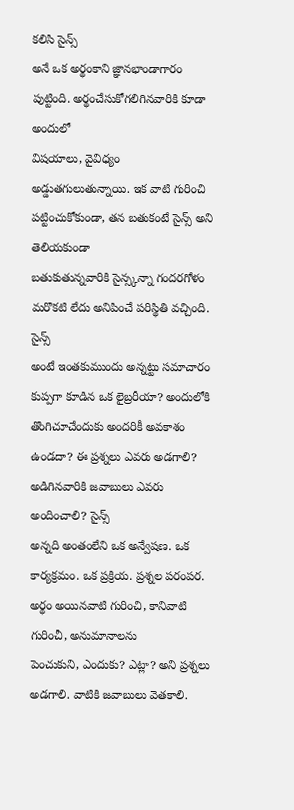కలిసి సైన్స్
అనే ఒక అర్థంకాని జ్ఞానభాండాగారం పుట్టింది. అర్థంచేసుకోగలిగినవారికి కూడా అందులో
విషయాలు, వైవిధ్యం అడ్డుతగులుతున్నాయి. ఇక వాటి గురించి
పట్టించుకోకుండా, తన బతుకంటే సైన్స్ అని తెలియకుండా
బతుకుతున్నవారికి సైన్స్కన్నా గందరగోళం మరొకటి లేదు అనిపించే పరిస్థితి వచ్చింది.
సైన్స్
అంటే ఇంతకుముందు అన్నట్టు సమాచారం కుప్పగా కూడిన ఒక లైబ్రరీయా? అందులోకి తొంగిచూచేందుకు అందరికీ అవకాశం ఉండదా? ఈ ప్రశ్నలు ఎవరు అడగాలి? అడిగినవారికి జవాబులు ఎవరు అందించాలి? సైన్స్
అన్నది అంతంలేని ఒక అన్వేషణ. ఒక
కార్యక్రమం. ఒక ప్రక్రియ. ప్రశ్నల పరంపర. అర్థం అయినవాటి గురించి, కానివాటి గురించీ, అనుమానాలను
పెంచుకుని, ఎందుకు? ఎట్లా? అని ప్రశ్నలు అడగాలి. వాటికి జవాబులు వెతకాలి.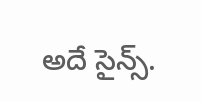అదే సైన్స్.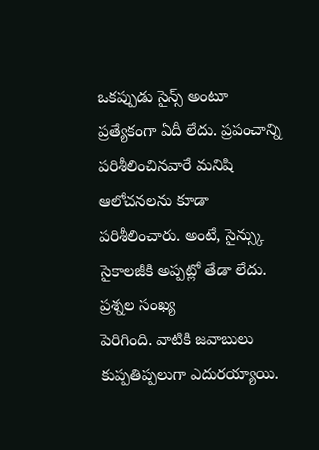ఒకప్పుడు సైన్స్ అంటూ
ప్రత్యేకంగా ఏదీ లేదు. ప్రపంచాన్ని పరిశీలించినవారే మనిషి ఆలోచనలను కూడా
పరిశీలించారు. అంటే, సైన్స్కు సైకాలజీకి అప్పట్లో తేడా లేదు. ప్రశ్నల సంఖ్య
పెరిగింది. వాటికి జవాబులు కుప్పతిప్పలుగా ఎదురయ్యాయి.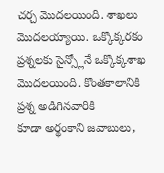చర్చ మొదలయింది. శాఖలు మొదలయ్యాయి. ఒక్కొక్కరకం
ప్రశ్నలకు సైన్స్లోనే ఒక్కొక్కశాఖ మొదలయింది. కొంతకాలానికి ప్రశ్న అడిగినవారికి
కూడా అర్థంకాని జవాబులు,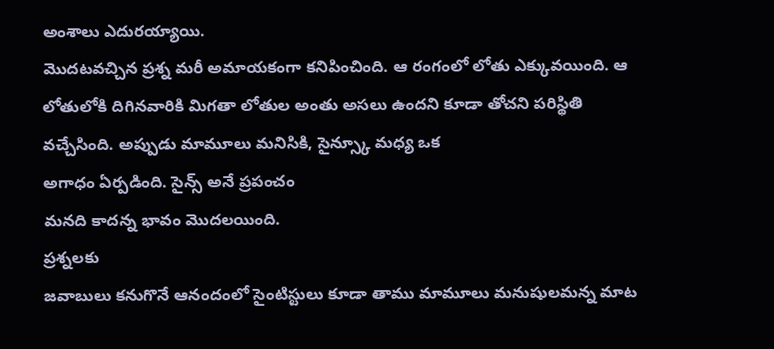అంశాలు ఎదురయ్యాయి.
మొదటవచ్చిన ప్రశ్న మరీ అమాయకంగా కనిపించింది. ఆ రంగంలో లోతు ఎక్కువయింది. ఆ
లోతులోకి దిగినవారికి మిగతా లోతుల అంతు అసలు ఉందని కూడా తోచని పరిస్థితి
వచ్చేసింది. అప్పుడు మామూలు మనిసికి, సైన్స్కూ మధ్య ఒక
అగాధం ఏర్పడింది. సైన్స్ అనే ప్రపంచం
మనది కాదన్న భావం మొదలయింది.
ప్రశ్నలకు
జవాబులు కనుగొనే ఆనందంలో సైంటిస్టులు కూడా తాము మామూలు మనుషులమన్న మాట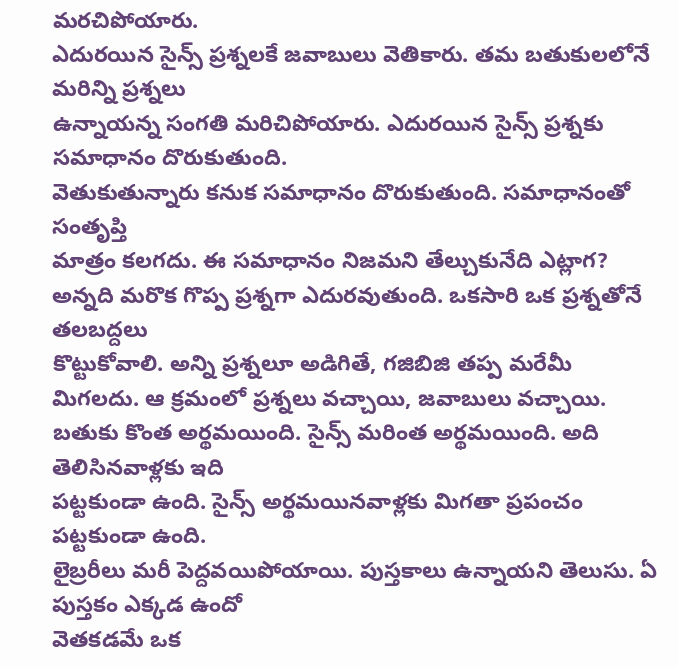మరచిపోయారు.
ఎదురయిన సైన్స్ ప్రశ్నలకే జవాబులు వెతికారు. తమ బతుకులలోనే మరిన్ని ప్రశ్నలు
ఉన్నాయన్న సంగతి మరిచిపోయారు. ఎదురయిన సైన్స్ ప్రశ్నకు సమాధానం దొరుకుతుంది.
వెతుకుతున్నారు కనుక సమాధానం దొరుకుతుంది. సమాధానంతో సంతృప్తి
మాత్రం కలగదు. ఈ సమాధానం నిజమని తేల్చుకునేది ఎట్లాగ? అన్నది మరొక గొప్ప ప్రశ్నగా ఎదురవుతుంది. ఒకసారి ఒక ప్రశ్నతోనే తలబద్దలు
కొట్టుకోవాలి. అన్ని ప్రశ్నలూ అడిగితే, గజిబిజి తప్ప మరేమీ
మిగలదు. ఆ క్రమంలో ప్రశ్నలు వచ్చాయి, జవాబులు వచ్చాయి.
బతుకు కొంత అర్థమయింది. సైన్స్ మరింత అర్థమయింది. అది తెలిసినవాళ్లకు ఇది
పట్టకుండా ఉంది. సైన్స్ అర్థమయినవాళ్లకు మిగతా ప్రపంచం పట్టకుండా ఉంది.
లైబ్రరీలు మరీ పెద్దవయిపోయాయి. పుస్తకాలు ఉన్నాయని తెలుసు. ఏ పుస్తకం ఎక్కడ ఉందో
వెతకడమే ఒక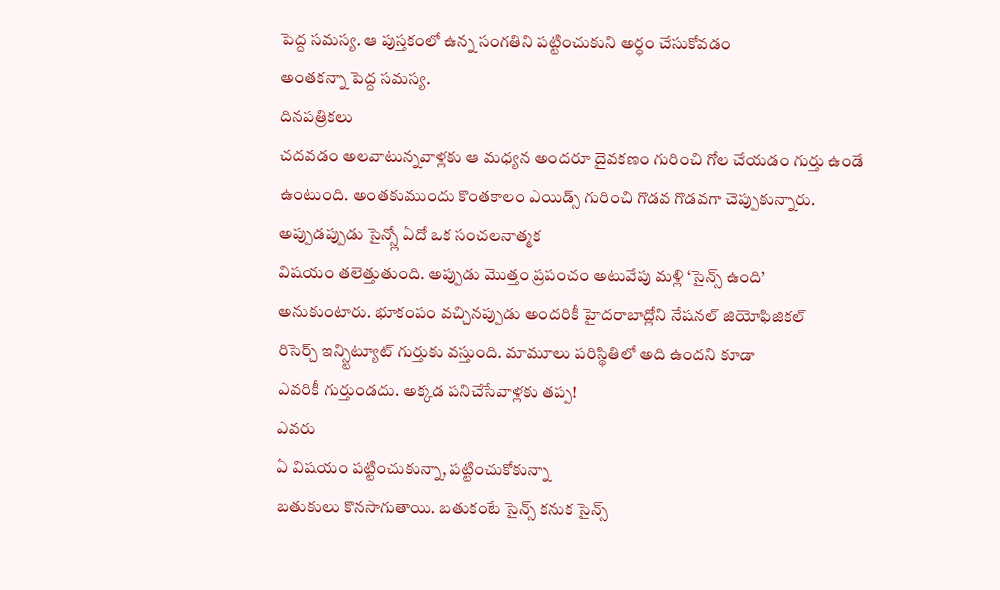పెద్ద సమస్య. ఆ పుస్తకంలో ఉన్న సంగతిని పట్టించుకుని అర్ధం చేసుకోవడం
అంతకన్నా పెద్ద సమస్య.
దినపత్రికలు
చదవడం అలవాటున్నవాళ్లకు ఆ మధ్యన అందరూ దైవకణం గురించి గోల చేయడం గుర్తు ఉండే
ఉంటుంది. అంతకుముందు కొంతకాలం ఎయిడ్స్ గురించి గొడవ గొడవగా చెప్పుకున్నారు.
అప్పుడప్పుడు సైన్స్లో ఏదో ఒక సంచలనాత్మక
విషయం తలెత్తుతుంది. అప్పుడు మొత్తం ప్రపంచం అటువేపు మళ్లి ‘సైన్స్ ఉంది’
అనుకుంటారు. భూకంపం వచ్చినప్పుడు అందరికీ హైదరాబాద్లోని నేషనల్ జియోఫిజికల్
రిసెర్చ్ ఇన్స్టిట్యూట్ గుర్తుకు వస్తుంది. మామూలు పరిస్థితిలో అది ఉందని కూడా
ఎవరికీ గుర్తుండదు. అక్కడ పనిచేసేవాళ్లకు తప్ప!
ఎవరు
ఏ విషయం పట్టించుకున్నా, పట్టించుకోకున్నా
బతుకులు కొనసాగుతాయి. బతుకంటే సైన్స్ కనుక సైన్స్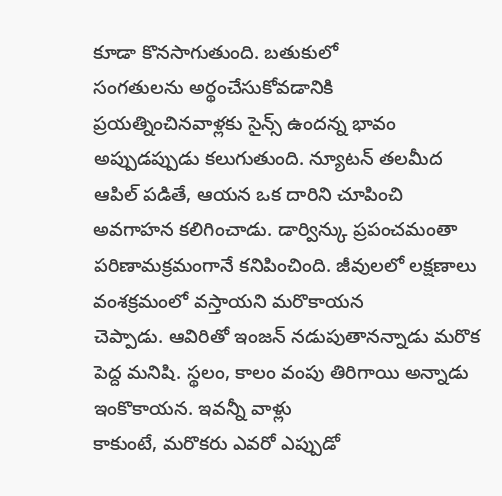కూడా కొనసాగుతుంది. బతుకులో
సంగతులను అర్థంచేసుకోవడానికి ప్రయత్నించినవాళ్లకు సైన్స్ ఉందన్న భావం
అప్పుడప్పుడు కలుగుతుంది. న్యూటన్ తలమీద ఆపిల్ పడితే, ఆయన ఒక దారిని చూపించి అవగాహన కలిగించాడు. డార్విన్కు ప్రపంచమంతా
పరిణామక్రమంగానే కనిపించింది. జీవులలో లక్షణాలు వంశక్రమంలో వస్తాయని మరొకాయన
చెప్పాడు. ఆవిరితో ఇంజన్ నడుపుతానన్నాడు మరొక పెద్ద మనిషి. స్థలం, కాలం వంపు తిరిగాయి అన్నాడు ఇంకొకాయన. ఇవన్నీ వాళ్లు
కాకుంటే, మరొకరు ఎవరో ఎప్పుడో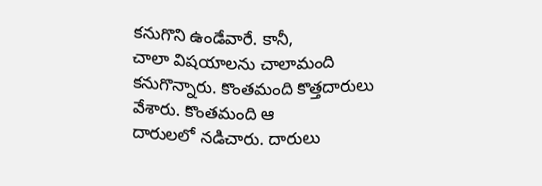కనుగొని ఉండేవారే. కానీ,
చాలా విషయాలను చాలామంది కనుగొన్నారు. కొంతమంది కొత్తదారులు వేశారు. కొంతమంది ఆ
దారులలో నడిచారు. దారులు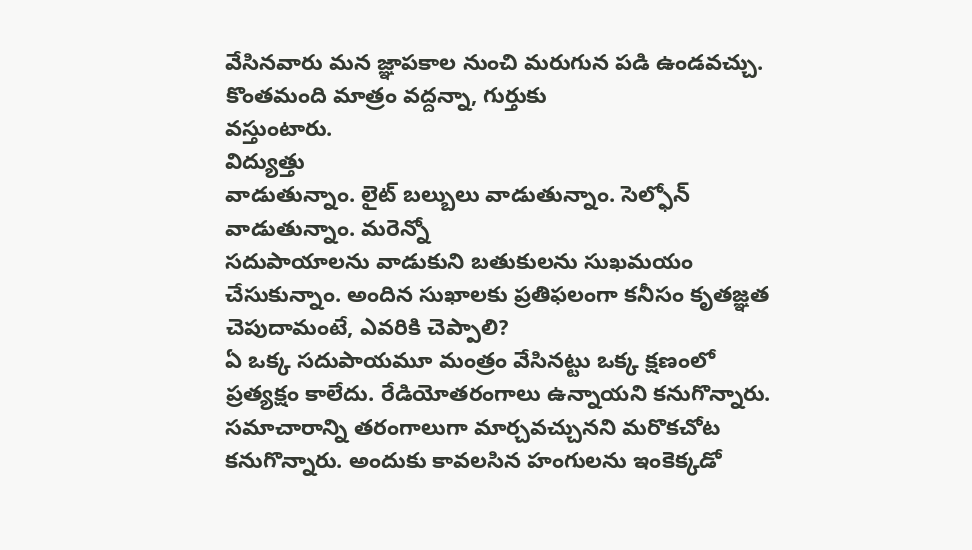వేసినవారు మన జ్ఞాపకాల నుంచి మరుగున పడి ఉండవచ్చు.
కొంతమంది మాత్రం వద్దన్నా, గుర్తుకు
వస్తుంటారు.
విద్యుత్తు
వాడుతున్నాం. లైట్ బల్బులు వాడుతున్నాం. సెల్ఫోన్ వాడుతున్నాం. మరెన్నో
సదుపాయాలను వాడుకుని బతుకులను సుఖమయం
చేసుకున్నాం. అందిన సుఖాలకు ప్రతిఫలంగా కనీసం కృతజ్ఞత చెపుదామంటే, ఎవరికి చెప్పాలి?
ఏ ఒక్క సదుపాయమూ మంత్రం వేసినట్టు ఒక్క క్షణంలో
ప్రత్యక్షం కాలేదు. రేడియోతరంగాలు ఉన్నాయని కనుగొన్నారు. సమాచారాన్ని తరంగాలుగా మార్చవచ్చునని మరొకచోట
కనుగొన్నారు. అందుకు కావలసిన హంగులను ఇంకెక్కడో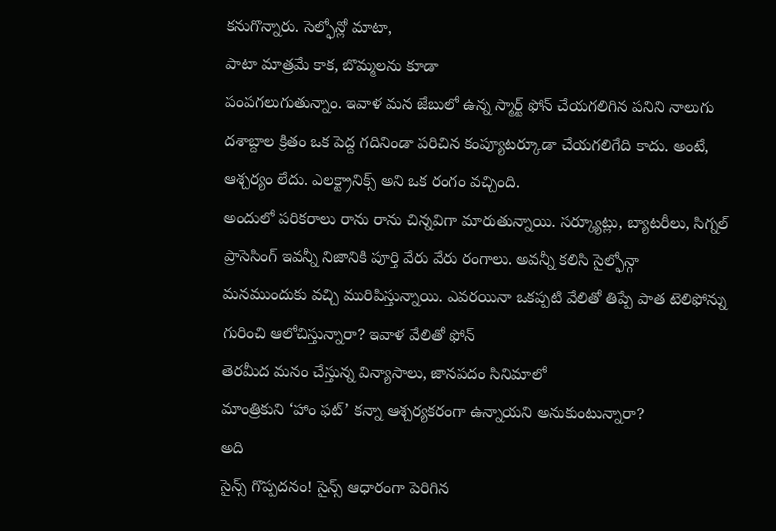కనుగొన్నారు. సెల్ఫోన్లో మాటా,
పాటా మాత్రమే కాక, బొమ్మలను కూడా
పంపగలుగుతున్నాం. ఇవాళ మన జేబులో ఉన్న స్మార్ట్ ఫోన్ చేయగలిగిన పనిని నాలుగు
దశాబ్దాల క్రితం ఒక పెద్ద గదినిండా పరిచిన కంప్యూటర్కూడా చేయగలిగేది కాదు. అంటే,
ఆశ్చర్యం లేదు. ఎలక్ట్రానిక్స్ అని ఒక రంగం వచ్చింది.
అందులో పరికరాలు రాను రాను చిన్నవిగా మారుతున్నాయి. సర్క్యూట్లు, బ్యాటరీలు, సిగ్నల్
ప్రాసెసింగ్ ఇవన్నీ నిజానికి పూర్తి వేరు వేరు రంగాలు. అవన్నీ కలిసి సైల్ఫోన్గా
మనముందుకు వచ్చి మురిపిస్తున్నాయి. ఎవరయినా ఒకప్పటి వేలితో తిప్పే పాత టెలిఫోన్ను
గురించి ఆలోచిస్తున్నారా? ఇవాళ వేలితో ఫోన్
తెరమీద మనం చేస్తున్న విన్యాసాలు, జానపదం సినిమాలో
మాంత్రికుని ‘హాం ఫట్’ కన్నా ఆశ్చర్యకరంగా ఉన్నాయని అనుకుంటున్నారా?
అది
సైన్స్ గొప్పదనం! సైన్స్ ఆధారంగా పెరిగిన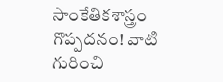సాంకేతికశాస్త్రం గొప్పదనం! వాటి
గురించి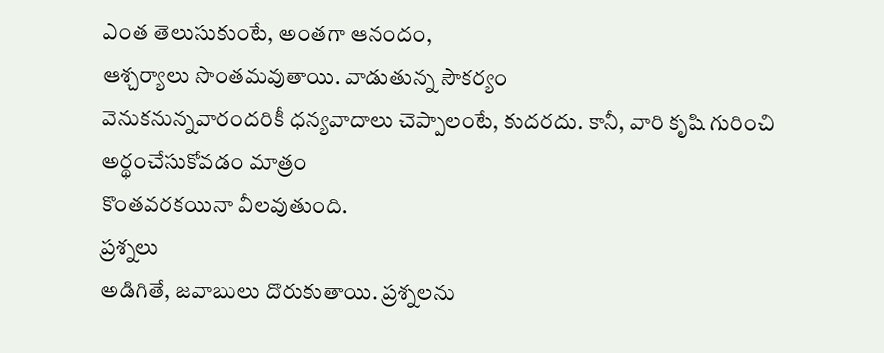ఎంత తెలుసుకుంటే, అంతగా ఆనందం,
ఆశ్చర్యాలు సొంతమవుతాయి. వాడుతున్న సౌకర్యం
వెనుకనున్నవారందరికీ ధన్యవాదాలు చెప్పాలంటే, కుదరదు. కానీ, వారి కృషి గురించి అర్థంచేసుకోవడం మాత్రం
కొంతవరకయినా వీలవుతుంది.
ప్రశ్నలు
అడిగితే, జవాబులు దొరుకుతాయి. ప్రశ్నలను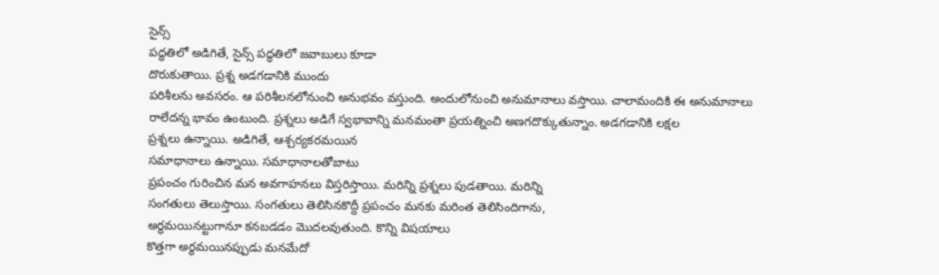సైన్స్
పద్ధతిలో అడిగితే, సైన్స్ పద్ధతిలో జవాబులు కూడా
దొరుకుతాయి. ప్రశ్న అడగడానికి ముందు
పరిశీలను అవసరం. ఆ పరిశీలనలోనుంచి అనుభవం వస్తుంది. అందులోనుంచి అనుమానాలు వస్తాయి. చాలామందికి ఈ అనుమానాలు
రాలేదన్న భావం ఉంటుంది. ప్రశ్నలు అడిగే స్వభావాన్ని మనమంతా ప్రయత్నించి అణగదొక్కుతున్నాం. అడగడానికి లక్షల
ప్రశ్నలు ఉన్నాయి. అడిగితే, ఆశ్చర్యకరమయిన
సమాధానాలు ఉన్నాయి. సమాధానాలతోబాటు
ప్రపంచం గురించిన మన అవగాహనలు విస్తరిస్తాయి. మరిన్ని ప్రశ్నలు పుడతాయి. మరిన్ని
సంగతులు తెలుస్తాయి. సంగతులు తెలిసినకొద్దీ ప్రపంచం మనకు మరింత తెలిసిందిగాను,
అర్థమయినట్టుగానూ కనబడడం మొదలవుతుంది. కొన్ని విషయాలు
కొత్తగా అర్థమయినప్పుడు మనమేదో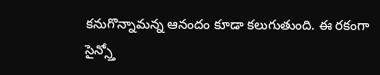కనుగొన్నామన్న ఆనందం కూడా కలుగుతుంది. ఈ రకంగా
సైన్స్తో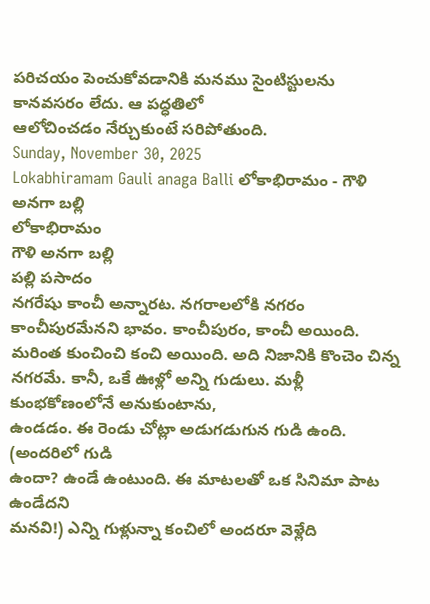పరిచయం పెంచుకోవడానికి మనము సైంటిస్టులను కానవసరం లేదు. ఆ పద్ధతిలో
ఆలోచించడం నేర్చుకుంటే సరిపోతుంది.
Sunday, November 30, 2025
Lokabhiramam Gauli anaga Balli లోకాభిరామం - గౌళి అనగా బల్లి
లోకాభిరామం
గౌళి అనగా బల్లి
పల్లి పసాదం
నగరేషు కాంచీ అన్నారట. నగరాలలోకి నగరం
కాంచీపురమేనని భావం. కాంచీపురం, కాంచీ అయింది.
మరింత కుంచించి కంచి అయింది. అది నిజానికి కొంచెం చిన్న నగరమే. కానీ, ఒకే ఊళ్లో అన్ని గుడులు. మళ్లీ కుంభకోణంలోనే అనుకుంటాను,
ఉండడం. ఈ రెండు చోట్లా అడుగడుగున గుడి ఉంది. (అందరిలో గుడి
ఉందా? ఉండే ఉంటుంది. ఈ మాటలతో ఒక సినిమా పాట ఉండేదని
మనవి!) ఎన్ని గుళ్లున్నా కంచిలో అందరూ వెళ్లేది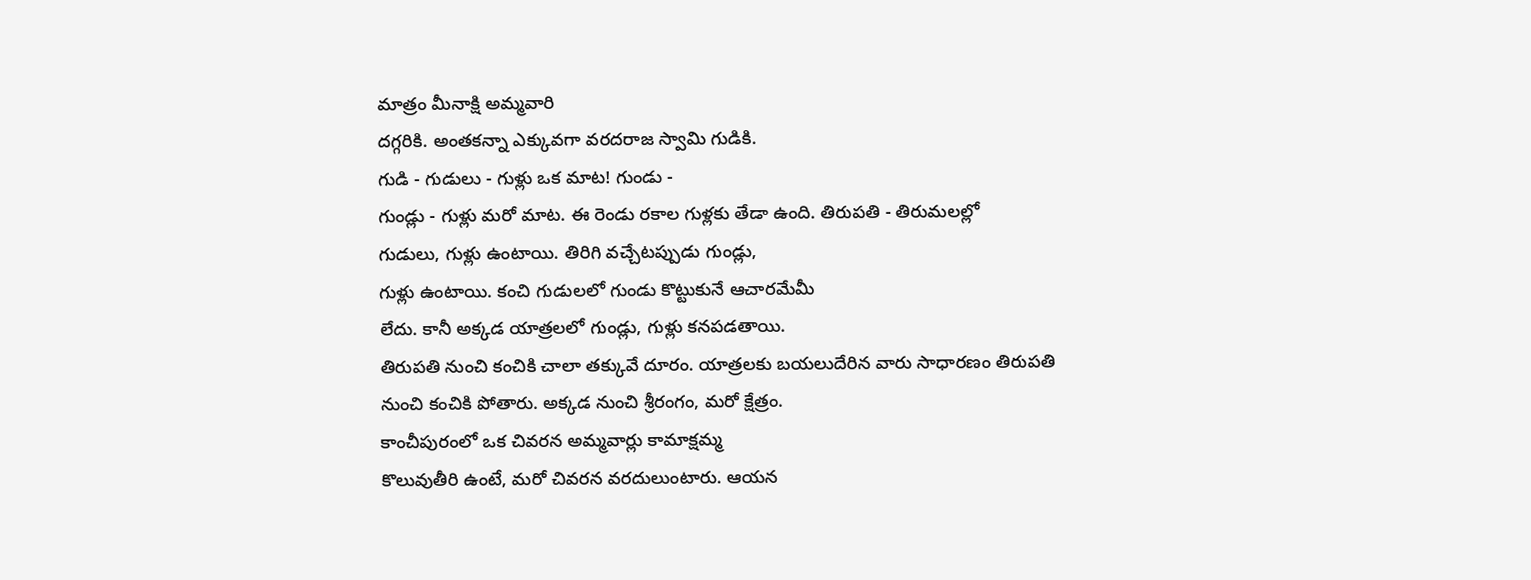మాత్రం మీనాక్షి అమ్మవారి
దగ్గరికి. అంతకన్నా ఎక్కువగా వరదరాజ స్వామి గుడికి.
గుడి - గుడులు - గుళ్లు ఒక మాట! గుండు -
గుండ్లు - గుళ్లు మరో మాట. ఈ రెండు రకాల గుళ్లకు తేడా ఉంది. తిరుపతి - తిరుమలల్లో
గుడులు, గుళ్లు ఉంటాయి. తిరిగి వచ్చేటప్పుడు గుండ్లు,
గుళ్లు ఉంటాయి. కంచి గుడులలో గుండు కొట్టుకునే ఆచారమేమీ
లేదు. కానీ అక్కడ యాత్రలలో గుండ్లు, గుళ్లు కనపడతాయి.
తిరుపతి నుంచి కంచికి చాలా తక్కువే దూరం. యాత్రలకు బయలుదేరిన వారు సాధారణం తిరుపతి
నుంచి కంచికి పోతారు. అక్కడ నుంచి శ్రీరంగం, మరో క్షేత్రం.
కాంచీపురంలో ఒక చివరన అమ్మవార్లు కామాక్షమ్మ
కొలువుతీరి ఉంటే, మరో చివరన వరదులుంటారు. ఆయన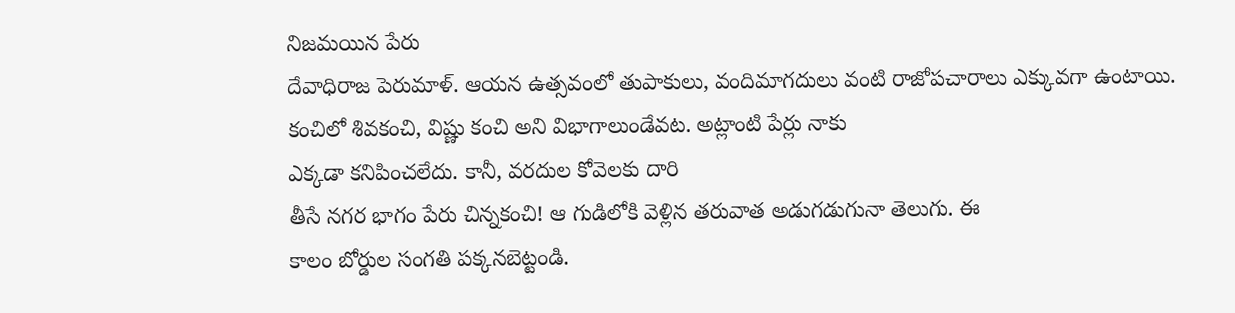నిజమయిన పేరు
దేవాధిరాజ పెరుమాళ్. ఆయన ఉత్సవంలో తుపాకులు, వందిమాగదులు వంటి రాజోపచారాలు ఎక్కువగా ఉంటాయి. కంచిలో శివకంచి, విష్ణు కంచి అని విభాగాలుండేవట. అట్లాంటి పేర్లు నాకు
ఎక్కడా కనిపించలేదు. కానీ, వరదుల కోవెలకు దారి
తీసే నగర భాగం పేరు చిన్నకంచి! ఆ గుడిలోకి వెళ్లిన తరువాత అడుగడుగునా తెలుగు. ఈ
కాలం బోర్డుల సంగతి పక్కనబెట్టండి.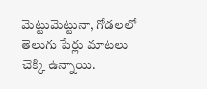మెట్టుమెట్టునా, గోడలలో తెలుగు పేర్లు మాటలు చెక్కి ఉన్నాయి.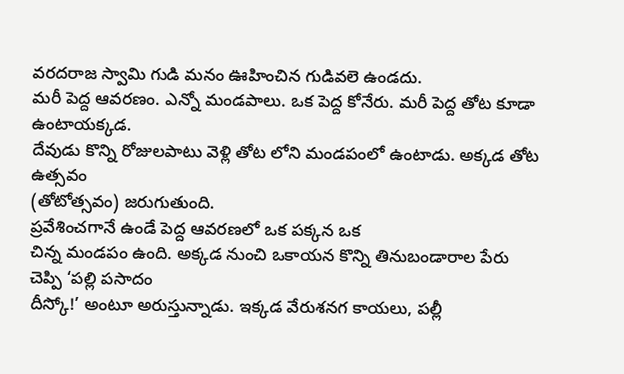వరదరాజ స్వామి గుడి మనం ఊహించిన గుడివలె ఉండదు.
మరీ పెద్ద ఆవరణం. ఎన్నో మండపాలు. ఒక పెద్ద కోనేరు. మరీ పెద్ద తోట కూడా ఉంటాయక్కడ.
దేవుడు కొన్ని రోజులపాటు వెళ్లి తోట లోని మండపంలో ఉంటాడు. అక్కడ తోట ఉత్సవం
(తోటోత్సవం) జరుగుతుంది.
ప్రవేశించగానే ఉండే పెద్ద ఆవరణలో ఒక పక్కన ఒక
చిన్న మండపం ఉంది. అక్కడ నుంచి ఒకాయన కొన్ని తినుబండారాల పేరు చెప్పి ‘పల్లి పసాదం
దీస్కో!’ అంటూ అరుస్తున్నాడు. ఇక్కడ వేరుశనగ కాయలు, పల్లీ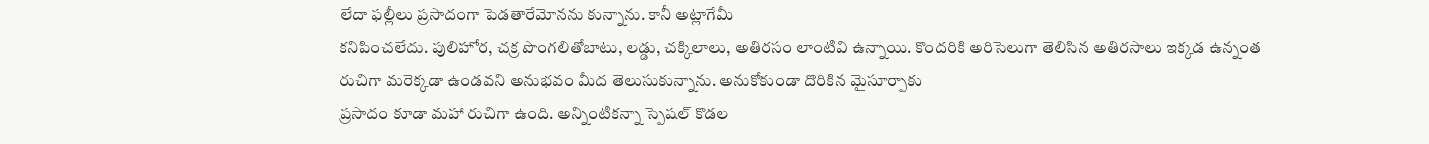లేదా ఫల్లీలు ప్రసాదంగా పెడతారేమోనను కున్నాను. కానీ అట్లాగేమీ
కనిపించలేదు. పులిహోర, చక్ర పొంగలితోబాటు, లడ్డు, చక్కిలాలు, అతిరసం లాంటివి ఉన్నాయి. కొందరికి అరిసెలుగా తెలిసిన అతిరసాలు ఇక్కడ ఉన్నంత
రుచిగా మరెక్కడా ఉండవని అనుభవం మీద తెలుసుకున్నాను. అనుకోకుండా దొరికిన మైసూర్పాకు
ప్రసాదం కూడా మహా రుచిగా ఉంది. అన్నింటికన్నా స్పెషల్ కొడల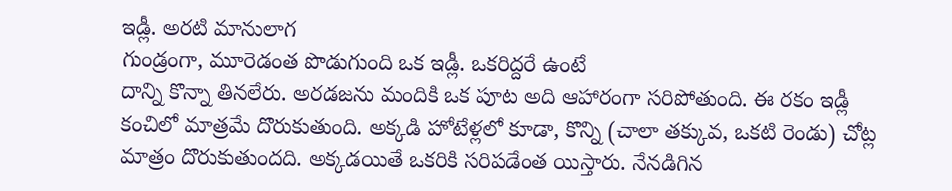ఇడ్లీ. అరటి మానులాగ
గుండ్రంగా, మూరెడంత పొడుగుంది ఒక ఇడ్లీ. ఒకరిద్దరే ఉంటే
దాన్ని కొన్నా తినలేరు. అరడజను మందికి ఒక పూట అది ఆహారంగా సరిపోతుంది. ఈ రకం ఇడ్లీ
కంచిలో మాత్రమే దొరుకుతుంది. అక్కడి హోటేళ్లలో కూడా, కొన్ని (చాలా తక్కువ, ఒకటి రెండు) చోట్ల
మాత్రం దొరుకుతుందది. అక్కడయితే ఒకరికి సరిపడేంత యిస్తారు. నేనడిగిన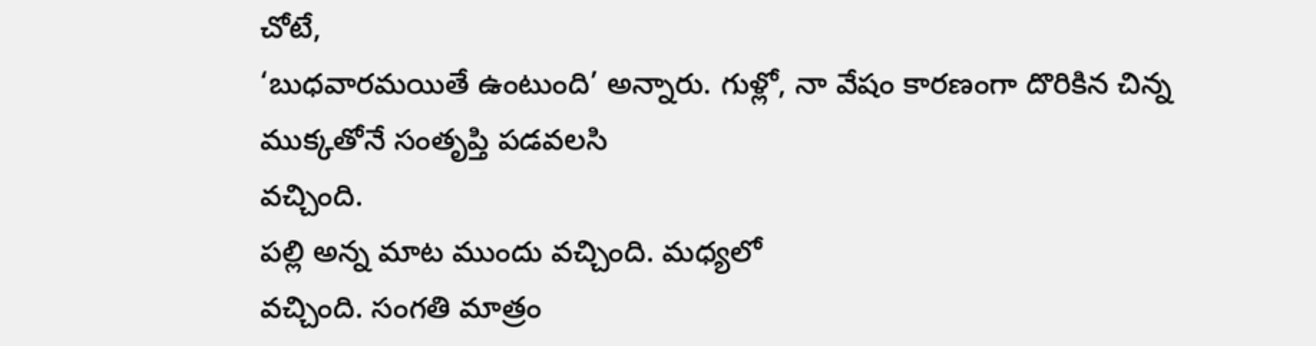చోటే,
‘బుధవారమయితే ఉంటుంది’ అన్నారు. గుళ్లో, నా వేషం కారణంగా దొరికిన చిన్న ముక్కతోనే సంతృప్తి పడవలసి
వచ్చింది.
పల్లి అన్న మాట ముందు వచ్చింది. మధ్యలో
వచ్చింది. సంగతి మాత్రం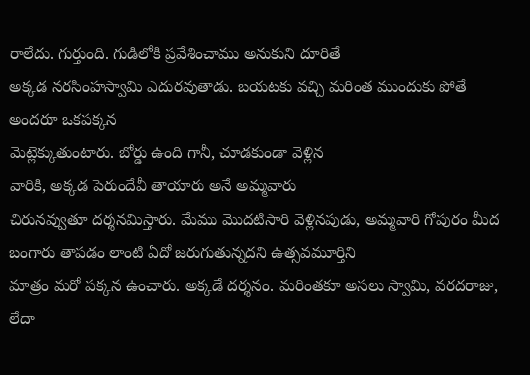రాలేదు. గుర్తుంది. గుడిలోకి ప్రవేశించాము అనుకుని దూరితే
అక్కడ నరసింహస్వామి ఎదురవుతాడు. బయటకు వచ్చి మరింత ముందుకు పోతే అందరూ ఒకపక్కన
మెట్లెక్కుతుంటారు. బోర్డు ఉంది గానీ, చూడకుండా వెళ్లిన
వారికి, అక్కడ పెరుందేవీ తాయారు అనే అమ్మవారు
చిరునవ్వుతూ దర్శనమిస్తారు. మేము మొదటిసారి వెళ్లినపుడు, అమ్మవారి గోపురం మీద బంగారు తాపడం లాంటి ఏదో జరుగుతున్నదని ఉత్సవమూర్తిని
మాత్రం మరో పక్కన ఉంచారు. అక్కడే దర్శనం. మరింతకూ అసలు స్వామి, వరదరాజు, లేదా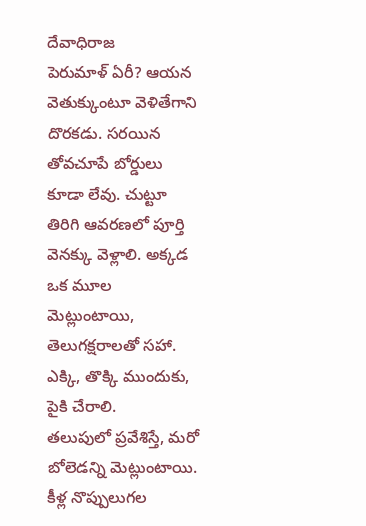దేవాధిరాజ
పెరుమాళ్ ఏరీ? ఆయన వెతుక్కుంటూ వెళితేగాని దొరకడు. సరయిన
తోవచూపే బోర్డులు కూడా లేవు. చుట్టూ తిరిగి ఆవరణలో పూర్తి వెనక్కు వెళ్లాలి. అక్కడ
ఒక మూల మెట్లుంటాయి, తెలుగక్షరాలతో సహా. ఎక్కి, తొక్కి ముందుకు, పైకి చేరాలి.
తలుపులో ప్రవేశిస్తే, మరో బోలెడన్ని మెట్లుంటాయి. కీళ్ల నొప్పులుగల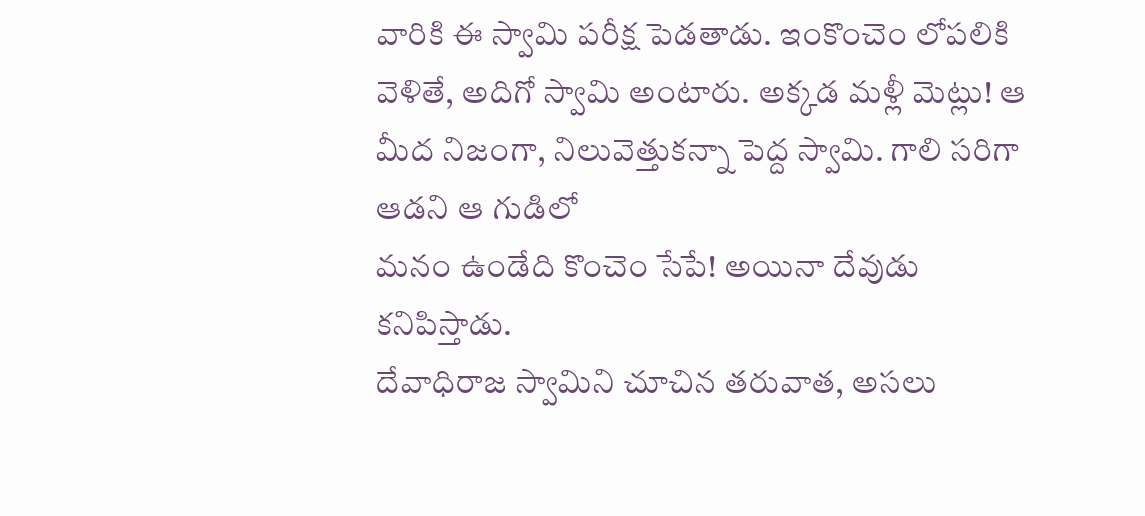వారికి ఈ స్వామి పరీక్ష పెడతాడు. ఇంకొంచెం లోపలికి వెళితే, అదిగో స్వామి అంటారు. అక్కడ మళ్లీ మెట్లు! ఆ మీద నిజంగా, నిలువెత్తుకన్నా పెద్ద స్వామి. గాలి సరిగా ఆడని ఆ గుడిలో
మనం ఉండేది కొంచెం సేపే! అయినా దేవుడు కనిపిస్తాడు.
దేవాధిరాజ స్వామిని చూచిన తరువాత, అసలు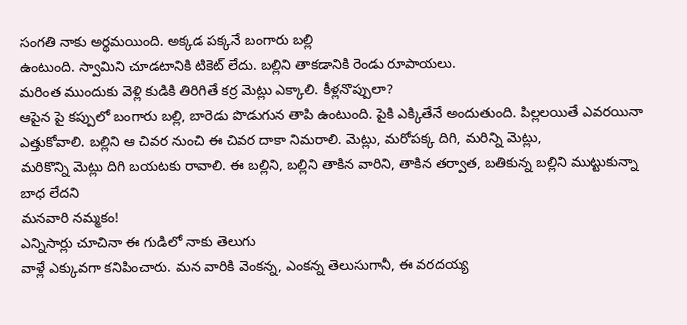సంగతి నాకు అర్థమయింది. అక్కడ పక్కనే బంగారు బల్లి
ఉంటుంది. స్వామిని చూడటానికి టికెట్ లేదు. బల్లిని తాకడానికి రెండు రూపాయలు.
మరింత ముందుకు వెళ్లి కుడికి తిరిగితే కర్ర మెట్లు ఎక్కాలి. కీళ్లనొప్పులా?
ఆపైన పై కప్పులో బంగారు బల్లి, బారెడు పొడుగున తాపి ఉంటుంది. పైకి ఎక్కితేనే అందుతుంది. పిల్లలయితే ఎవరయినా
ఎత్తుకోవాలి. బల్లిని ఆ చివర నుంచి ఈ చివర దాకా నిమరాలి. మెట్లు, మరోపక్క దిగి, మరిన్ని మెట్లు,
మరికొన్ని మెట్లు దిగి బయటకు రావాలి. ఈ బల్లిని, బల్లిని తాకిన వారిని, తాకిన తర్వాత, బతికున్న బల్లిని ముట్టుకున్నా బాధ లేదని
మనవారి నమ్మకం!
ఎన్నిసార్లు చూచినా ఈ గుడిలో నాకు తెలుగు
వాళ్లే ఎక్కువగా కనిపించారు. మన వారికి వెంకన్న, ఎంకన్న తెలుసుగానీ, ఈ వరదయ్య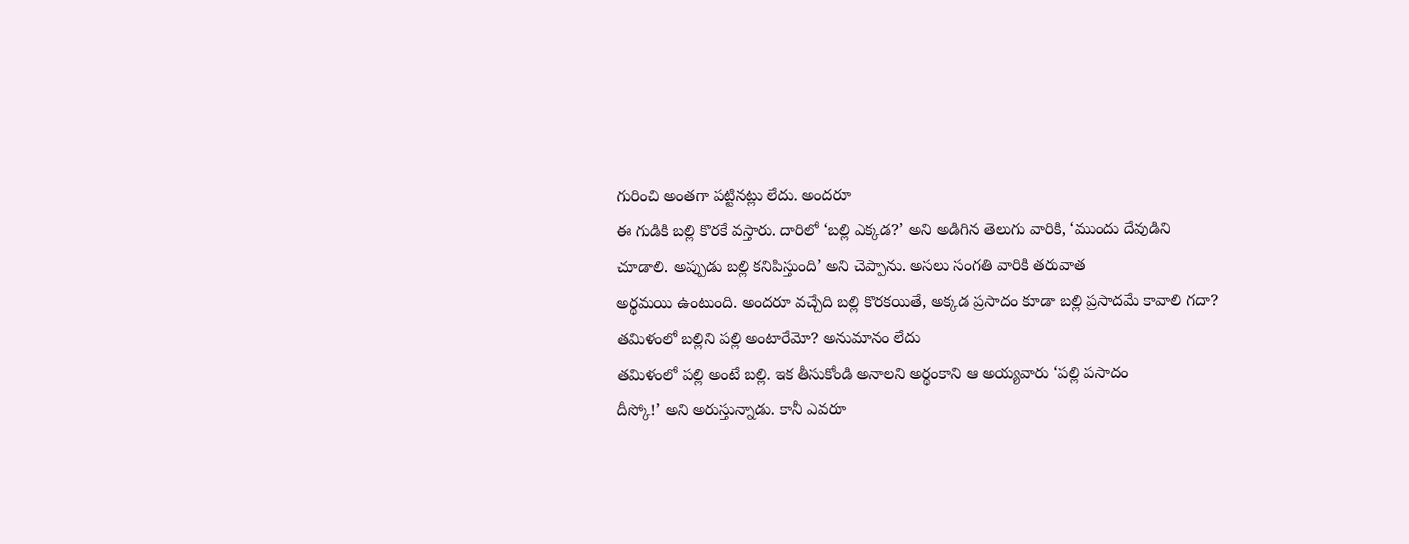గురించి అంతగా పట్టినట్లు లేదు. అందరూ
ఈ గుడికి బల్లి కొరకే వస్తారు. దారిలో ‘బల్లి ఎక్కడ?’ అని అడిగిన తెలుగు వారికి, ‘ముందు దేవుడిని
చూడాలి. అప్పుడు బల్లి కనిపిస్తుంది’ అని చెప్పాను. అసలు సంగతి వారికి తరువాత
అర్థమయి ఉంటుంది. అందరూ వచ్చేది బల్లి కొరకయితే, అక్కడ ప్రసాదం కూడా బల్లి ప్రసాదమే కావాలి గదా? తమిళంలో బల్లిని పల్లి అంటారేమో? అనుమానం లేదు
తమిళంలో పల్లి అంటే బల్లి. ఇక తీసుకోండి అనాలని అర్థంకాని ఆ అయ్యవారు ‘పల్లి పసాదం
దీస్కో!’ అని అరుస్తున్నాడు. కానీ ఎవరూ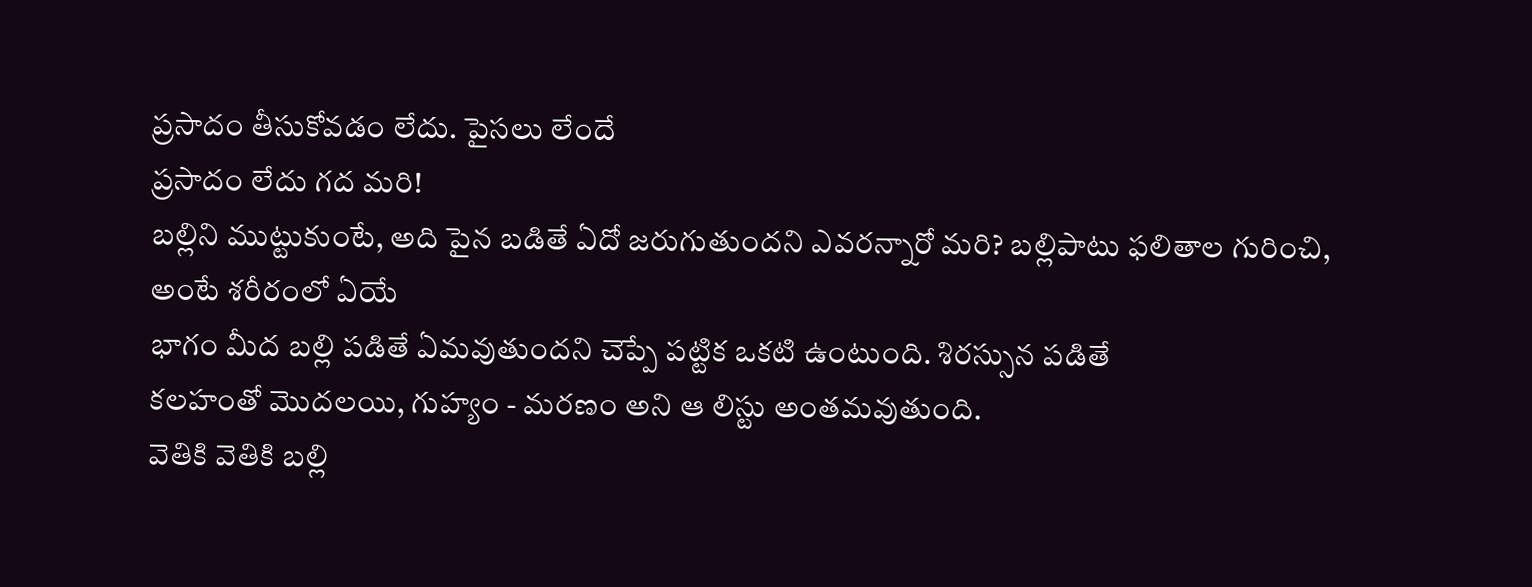ప్రసాదం తీసుకోవడం లేదు. పైసలు లేందే
ప్రసాదం లేదు గద మరి!
బల్లిని ముట్టుకుంటే, అది పైన బడితే ఏదో జరుగుతుందని ఎవరన్నారో మరి? బల్లిపాటు ఫలితాల గురించి, అంటే శరీరంలో ఏయే
భాగం మీద బల్లి పడితే ఏమవుతుందని చెప్పే పట్టిక ఒకటి ఉంటుంది. శిరస్సున పడితే
కలహంతో మొదలయి, గుహ్యం - మరణం అని ఆ లిస్టు అంతమవుతుంది.
వెతికి వెతికి బల్లి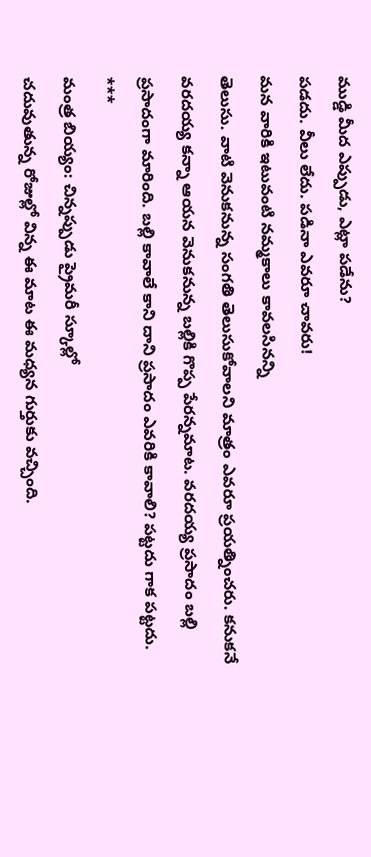ముడ్డి మీద ఎప్పుడు, ఎట్లా పడేను?
పడదు. వీలు లేదు. పడినా ఎవరూ చావరు!
మన వారికి ఇటువంటి నమ్మకాలు కావలసినన్ని
తెలుసు. వాటి వెనుకనున్న సంగతి తెలుసుకోవాలని మాత్రం ఎవరూ ప్రయత్నించరు. కనుకనే
వరదయ్య కన్నా ఆయన వెనుకనున్న బల్లికి గొప్ప పేరన్నమాట. వరదయ్య ప్రసాదం బల్లి
ప్రసాదంగా మారింది. బల్లి కావాలే కాని దాని ప్రసాదం ఎవరికి కావాలి? పట్టదు గాక పట్టదు.
***
మంత్ర బియ్యం: చిన్నప్పుడు ప్రైమరీ స్కూల్లో
చదువుతున్న రోజుల్లో విన్న ఈ మాట ఈ మధ్యన గుర్తుకు వచ్చింది.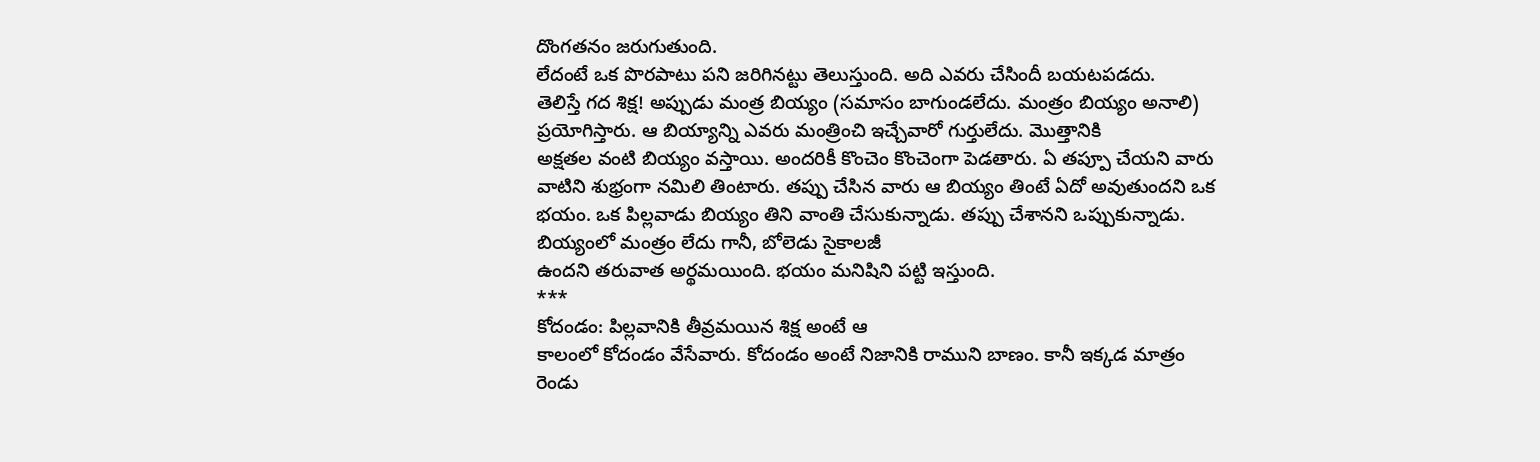దొంగతనం జరుగుతుంది.
లేదంటే ఒక పొరపాటు పని జరిగినట్టు తెలుస్తుంది. అది ఎవరు చేసిందీ బయటపడదు.
తెలిస్తే గద శిక్ష! అప్పుడు మంత్ర బియ్యం (సమాసం బాగుండలేదు. మంత్రం బియ్యం అనాలి)
ప్రయోగిస్తారు. ఆ బియ్యాన్ని ఎవరు మంత్రించి ఇచ్చేవారో గుర్తులేదు. మొత్తానికి
అక్షతల వంటి బియ్యం వస్తాయి. అందరికీ కొంచెం కొంచెంగా పెడతారు. ఏ తప్పూ చేయని వారు
వాటిని శుభ్రంగా నమిలి తింటారు. తప్పు చేసిన వారు ఆ బియ్యం తింటే ఏదో అవుతుందని ఒక
భయం. ఒక పిల్లవాడు బియ్యం తిని వాంతి చేసుకున్నాడు. తప్పు చేశానని ఒప్పుకున్నాడు.
బియ్యంలో మంత్రం లేదు గానీ, బోలెడు సైకాలజీ
ఉందని తరువాత అర్థమయింది. భయం మనిషిని పట్టి ఇస్తుంది.
***
కోదండం: పిల్లవానికి తీవ్రమయిన శిక్ష అంటే ఆ
కాలంలో కోదండం వేసేవారు. కోదండం అంటే నిజానికి రాముని బాణం. కానీ ఇక్కడ మాత్రం
రెండు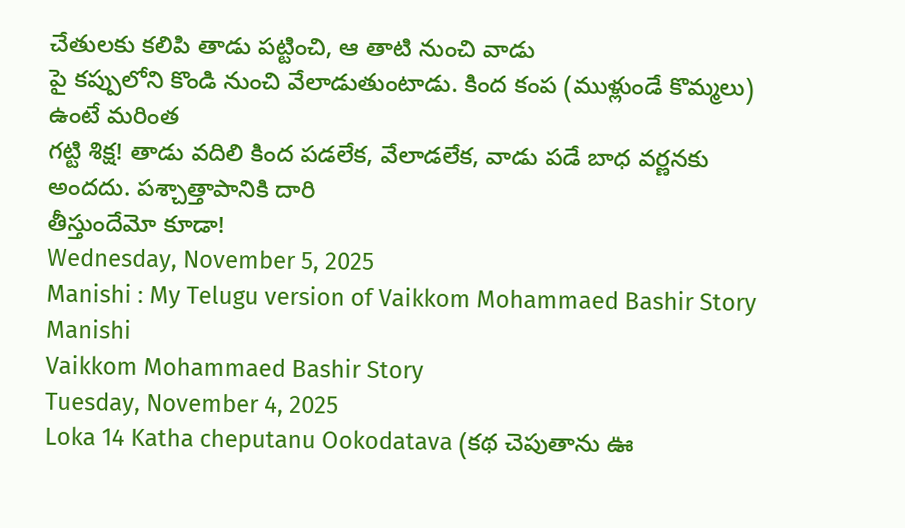చేతులకు కలిపి తాడు పట్టించి, ఆ తాటి నుంచి వాడు
పై కప్పులోని కొండి నుంచి వేలాడుతుంటాడు. కింద కంప (ముళ్లుండే కొమ్మలు) ఉంటే మరింత
గట్టి శిక్ష! తాడు వదిలి కింద పడలేక, వేలాడలేక, వాడు పడే బాధ వర్ణనకు అందదు. పశ్చాత్తాపానికి దారి
తీస్తుందేమో కూడా!
Wednesday, November 5, 2025
Manishi : My Telugu version of Vaikkom Mohammaed Bashir Story
Manishi
Vaikkom Mohammaed Bashir Story
Tuesday, November 4, 2025
Loka 14 Katha cheputanu Ookodatava (కథ చెపుతాను ఊ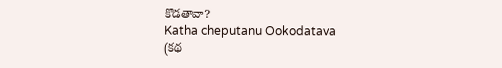కొడతావా?
Katha cheputanu Ookodatava
(కథ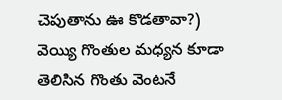చెపుతాను ఊ కొడతావా?)
వెయ్యి గొంతుల మధ్యన కూడా తెలిసిన గొంతు వెంటనే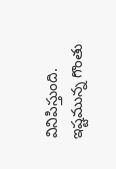వినిపిస్తుంది. ఇష్టమున్న గొంతు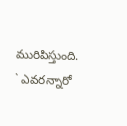మురిపిస్తుంది. ` ఎవరన్నారో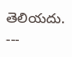తెలియదు.
---